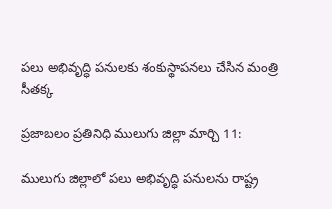పలు అభివృద్ధి పనులకు శంకుస్థాపనలు చేసిన మంత్రి సీతక్క

ప్రజాబలం ప్రతినిధి ములుగు జిల్లా మార్చి 11:

ములుగు జిల్లాలో పలు అభివృద్ధి పనులను రాష్ట్ర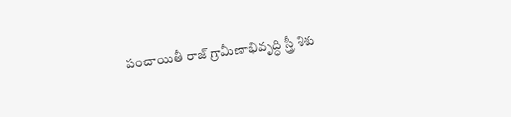పంచాయితీ రాజ్ గ్రామీణాభివృద్ధి స్త్రీ శిశు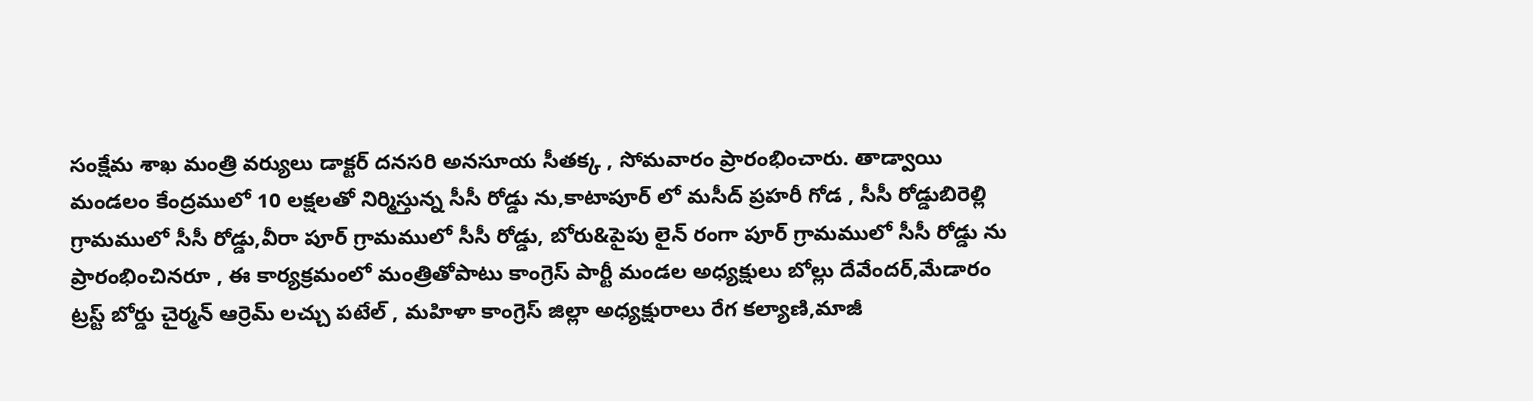సంక్షేమ శాఖ మంత్రి వర్యులు డాక్టర్ దనసరి అనసూయ సీతక్క , సోమవారం ప్రారంభించారు. తాడ్వాయి మండలం కేంద్రములో 10 లక్షలతో నిర్మిస్తున్న సీసీ రోడ్డు ను,కాటాపూర్ లో మసీద్ ప్రహరీ గోడ , సీసీ రోడ్డుబిరెల్లి గ్రామములో సీసీ రోడ్డు,వీరా పూర్ గ్రామములో సీసీ రోడ్డు, బోరు&పైపు లైన్ రంగా పూర్ గ్రామములో సీసీ రోడ్డు ను ప్రారంభించినరూ , ఈ కార్యక్రమంలో మంత్రితోపాటు కాంగ్రెస్ పార్టీ మండల అధ్యక్షులు బోల్లు దేవేందర్,మేడారం ట్రస్ట్ బోర్డు చైర్మన్ ఆర్రెమ్ లచ్చు పటేల్ , మహిళా కాంగ్రెస్ జిల్లా అధ్యక్షురాలు రేగ కల్యాణి,మాజీ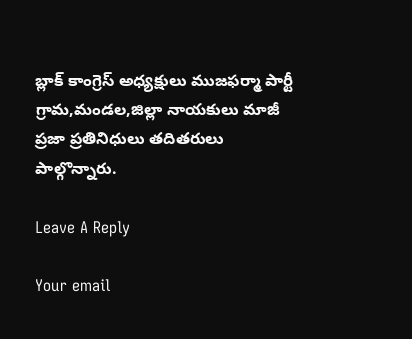బ్లాక్ కాంగ్రెస్ అధ్యక్షులు ముజఫర్మా పార్టీ గ్రామ,మండల,జిల్లా నాయకులు మాజీ ప్రజా ప్రతినిధులు తదితరులు పాల్గొన్నారు.

Leave A Reply

Your email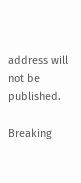address will not be published.

Breaking